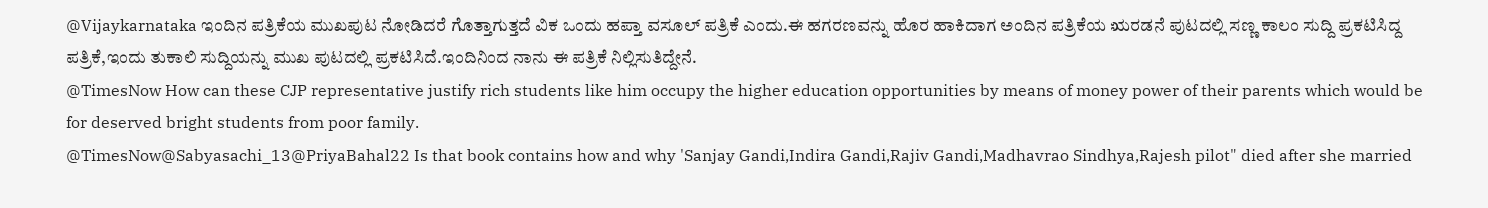@Vijaykarnataka ಇಂದಿನ ಪತ್ರಿಕೆಯ ಮುಖಪುಟ ನೋಡಿದರೆ ಗೊತ್ತಾಗುತ್ತದೆ ವಿಕ ಒಂದು ಹಪ್ತಾ ವಸೂಲ್ ಪತ್ರಿಕೆ ಎಂದು.ಈ ಹಗರಣವನ್ನು ಹೊರ ಹಾಕಿದಾಗ ಅಂದಿನ ಪತ್ರಿಕೆಯ ಋರಡನೆ ಪುಟದಲ್ಲಿ ಸಣ್ಣ ಕಾಲಂ ಸುದ್ದಿ ಪ್ರಕಟಿಸಿದ್ದ ಪತ್ರಿಕೆ,ಇಂದು ತುಕಾಲಿ ಸುದ್ದಿಯನ್ನು ಮುಖ ಪುಟದಲ್ಲಿ ಪ್ರಕಟಿಸಿದೆ.ಇಂದಿನಿಂದ ನಾನು ಈ ಪತ್ರಿಕೆ ನಿಲ್ಲಿಸುತಿದ್ದೇನೆ.
@TimesNow How can these CJP representative justify rich students like him occupy the higher education opportunities by means of money power of their parents which would be for deserved bright students from poor family.
@TimesNow@Sabyasachi_13@PriyaBahal22 Is that book contains how and why 'Sanjay Gandi,Indira Gandi,Rajiv Gandi,Madhavrao Sindhya,Rajesh pilot" died after she married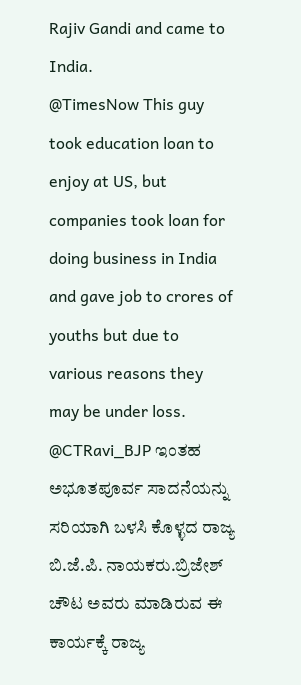Rajiv Gandi and came to India.
@TimesNow This guy took education loan to enjoy at US, but companies took loan for doing business in India and gave job to crores of youths but due to various reasons they may be under loss.
@CTRavi_BJP ಇಂತಹ ಅಭೂತಪೂರ್ವ ಸಾದನೆಯನ್ನು ಸರಿಯಾಗಿ ಬಳಸಿ ಕೊಳ್ಳದ ರಾಜ್ಯ ಬಿ.ಜೆ.ಪಿ. ನಾಯಕರು.ಬ್ರಿಜೇಶ್ ಚೌಟ ಅವರು ಮಾಡಿರುವ ಈ ಕಾರ್ಯಕ್ಕೆ ರಾಜ್ಯ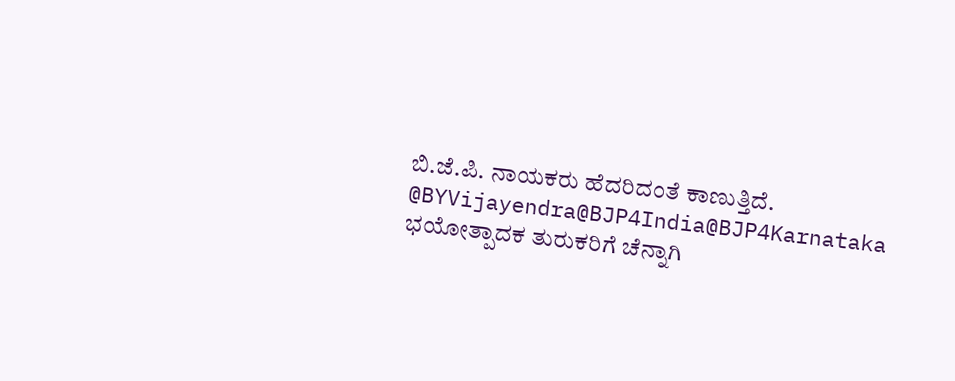ಬಿ.ಜೆ.ಪಿ. ನಾಯಕರು ಹೆದರಿದಂತೆ ಕಾಣುತ್ತಿದೆ.
@BYVijayendra@BJP4India@BJP4Karnataka ಭಯೋತ್ಪಾದಕ ತುರುಕರಿಗೆ ಚೆನ್ನಾಗಿ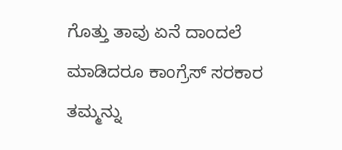ಗೊತ್ತು ತಾವು ಏನೆ ದಾಂದಲೆ ಮಾಡಿದರೂ ಕಾಂಗ್ರೆಸ್ ಸರಕಾರ ತಮ್ಮನ್ನು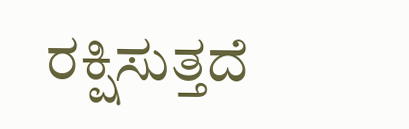ರಕ್ಷಿಸುತ್ತದೆ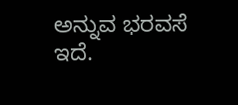ಅನ್ನುವ ಭರವಸೆ ಇದೆ.